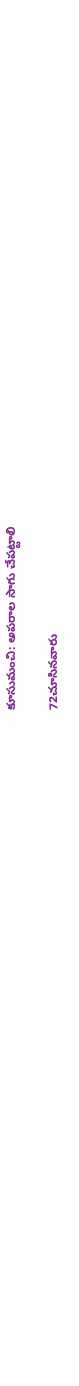కూసుమంచి: అపరాల సాగు చేపట్టాలి

72చూసినవారు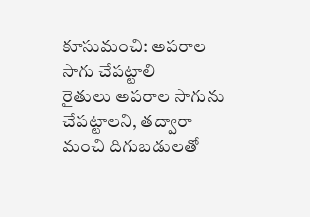కూసుమంచి: అపరాల సాగు చేపట్టాలి
రైతులు అపరాల సాగును చేపట్టాలని, తద్వారా మంచి దిగుబడులతో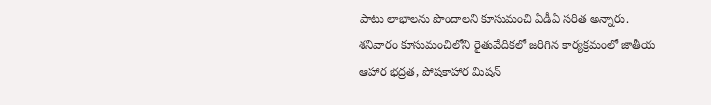పాటు లాభాలను పొందాలని కూసుమంచి ఏడీఏ సరిత అన్నారు. శనివారం కూసుమంచిలోని రైతువేదికలో జరిగిన కార్యక్రమంలో జాతీయ ఆహార భద్రత, పోషకాహార మిషన్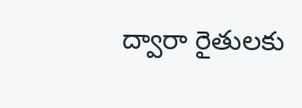ద్వారా రైతులకు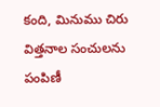కంది, మినుము చిరు విత్తనాల సంచులను పంపిణీ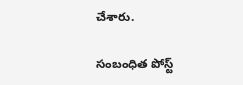చేశారు.

సంబంధిత పోస్ట్